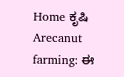Home ಕೃಷಿ Arecanut farming: ಈ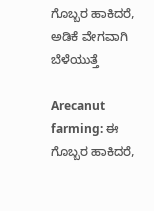ಗೊಬ್ಬರ ಹಾಕಿದರೆ, ಅಡಿಕೆ ವೇಗವಾಗಿ ಬೆಳೆಯುತ್ತೆ

Arecanut farming: ಈ ಗೊಬ್ಬರ ಹಾಕಿದರೆ,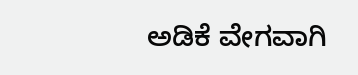ಅಡಿಕೆ ವೇಗವಾಗಿ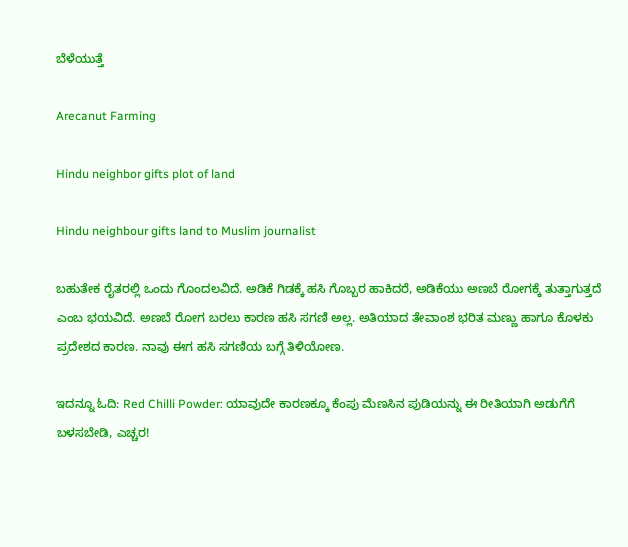ಬೆಳೆಯುತ್ತೆ

Arecanut Farming

Hindu neighbor gifts plot of land

Hindu neighbour gifts land to Muslim journalist

ಬಹುತೇಕ ರೈತರಲ್ಲಿ ಒಂದು ಗೊಂದಲವಿದೆ. ಅಡಿಕೆ ಗಿಡಕ್ಕೆ ಹಸಿ ಗೊಬ್ಬರ ಹಾಕಿದರೆ, ಅಡಿಕೆಯು ಅಣಬೆ ರೋಗಕ್ಕೆ ತುತ್ತಾಗುತ್ತದೆ ಎಂಬ ಭಯವಿದೆ. ಅಣಬೆ ರೋಗ ಬರಲು ಕಾರಣ ಹಸಿ ಸಗಣಿ ಅಲ್ಲ. ಅತಿಯಾದ ತೇವಾಂಶ ಭರಿತ ಮಣ್ಣು ಹಾಗೂ ಕೊಳಕು ಪ್ರದೇಶದ ಕಾರಣ. ನಾವು ಈಗ ಹಸಿ ಸಗಣಿಯ ಬಗ್ಗೆ ತಿಳಿಯೋಣ.

ಇದನ್ನೂ ಓದಿ: Red Chilli Powder: ಯಾವುದೇ ಕಾರಣಕ್ಕೂ ಕೆಂಪು ಮೆಣಸಿನ ಪುಡಿಯನ್ನು ಈ ರೀತಿಯಾಗಿ ಅಡುಗೆಗೆ ಬಳಸಬೇಡಿ, ಎಚ್ಚರ!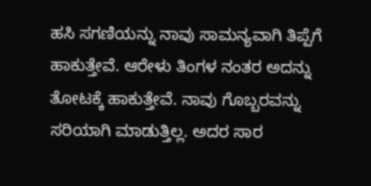ಹಸಿ ಸಗಣಿಯನ್ನು ನಾವು ಸಾಮನ್ಯವಾಗಿ ತಿಪ್ಪೆಗೆ ಹಾಕುತ್ತೇವೆ. ಆರೇಳು ತಿಂಗಳ ನಂತರ ಅದನ್ನು ತೋಟಕ್ಕೆ ಹಾಕುತ್ತೇವೆ. ನಾವು ಗೊಬ್ಬರವನ್ನು ಸರಿಯಾಗಿ ಮಾಡುತ್ತಿಲ್ಲ. ಅದರ ಸಾರ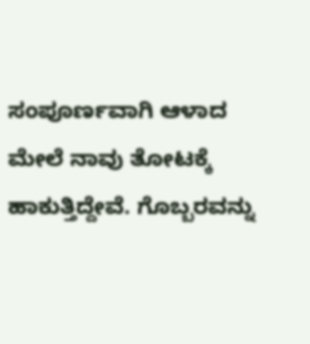ಸಂಪೂರ್ಣವಾಗಿ ಆಳಾದ ಮೇಲೆ ನಾವು ತೋಟಕ್ಕೆ ಹಾಕುತ್ತಿದ್ದೇವೆ. ಗೊಬ್ಬರವನ್ನು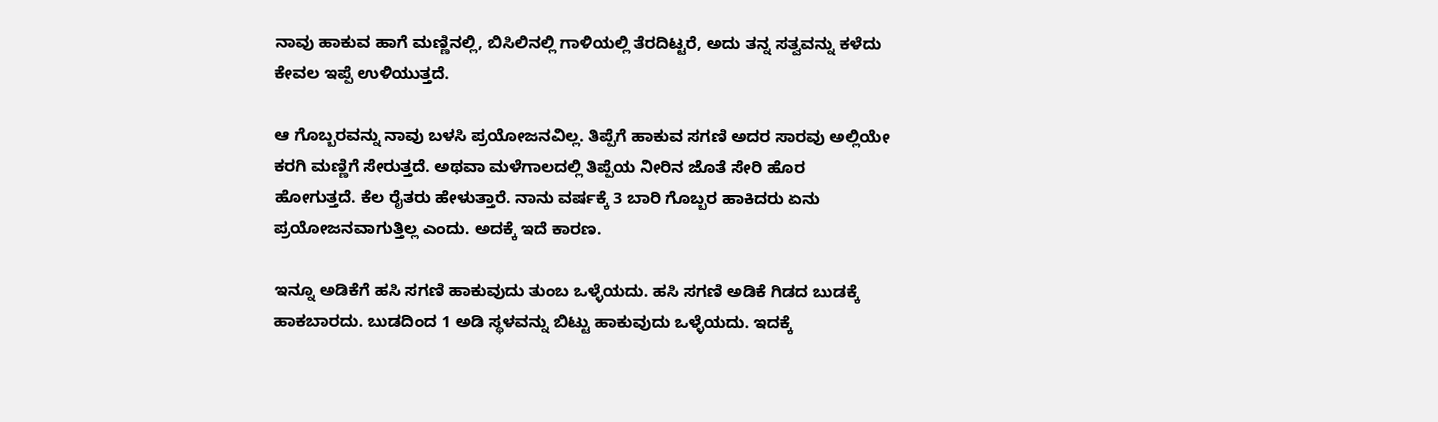ನಾವು ಹಾಕುವ ಹಾಗೆ ಮಣ್ಣಿನಲ್ಲಿ, ಬಿಸಿಲಿನಲ್ಲಿ ಗಾಳಿಯಲ್ಲಿ ತೆರದಿಟ್ಟರೆ, ಅದು ತನ್ನ ಸತ್ವವನ್ನು ಕಳೆದು ಕೇವಲ ಇಪ್ಪೆ ಉಳಿಯುತ್ತದೆ.

ಆ ಗೊಬ್ಬರವನ್ನು ನಾವು ಬಳಸಿ ಪ್ರಯೋಜನವಿಲ್ಲ. ತಿಪ್ಪೆಗೆ ಹಾಕುವ ಸಗಣಿ ಅದರ ಸಾರವು ಅಲ್ಲಿಯೇ ಕರಗಿ ಮಣ್ಣಿಗೆ ಸೇರುತ್ತದೆ. ಅಥವಾ ಮಳೆಗಾಲದಲ್ಲಿ ತಿಪ್ಪೆಯ ನೀರಿನ ಜೊತೆ ಸೇರಿ ಹೊರ ಹೋಗುತ್ತದೆ. ಕೆಲ ರೈತರು ಹೇಳುತ್ತಾರೆ. ನಾನು ವರ್ಷಕ್ಕೆ 3 ಬಾರಿ ಗೊಬ್ಬರ ಹಾಕಿದರು ಏನು ಪ್ರಯೋಜನವಾಗುತ್ತಿಲ್ಲ ಎಂದು. ಅದಕ್ಕೆ ಇದೆ ಕಾರಣ.

ಇನ್ನೂ ಅಡಿಕೆಗೆ ಹಸಿ ಸಗಣಿ ಹಾಕುವುದು ತುಂಬ ಒಳ್ಳೆಯದು. ಹಸಿ ಸಗಣಿ ಅಡಿಕೆ ಗಿಡದ ಬುಡಕ್ಕೆ ಹಾಕಬಾರದು. ಬುಡದಿಂದ 1 ಅಡಿ ಸ್ಥಳವನ್ನು ಬಿಟ್ಟು ಹಾಕುವುದು ಒಳ್ಳೆಯದು. ಇದಕ್ಕೆ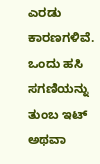ಎರಡು ಕಾರಣಗಳಿವೆ. ಒಂದು ಹಸಿ ಸಗಣಿಯನ್ನು ತುಂಬ ಇಟ್ ಅಥವಾ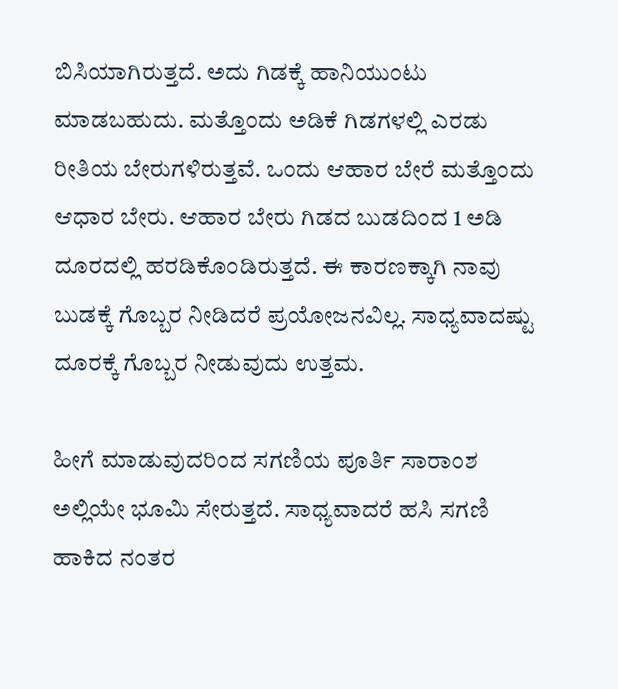ಬಿಸಿಯಾಗಿರುತ್ತದೆ. ಅದು ಗಿಡಕ್ಕೆ ಹಾನಿಯುಂಟು ಮಾಡಬಹುದು. ಮತ್ತೊಂದು ಅಡಿಕೆ ಗಿಡಗಳಲ್ಲಿ ಎರಡು ರೀತಿಯ ಬೇರುಗಳಿರುತ್ತವೆ. ಒಂದು ಆಹಾರ ಬೇರೆ ಮತ್ತೊಂದು ಆಧಾರ ಬೇರು. ಆಹಾರ ಬೇರು ಗಿಡದ ಬುಡದಿಂದ 1 ಅಡಿ ದೂರದಲ್ಲಿ ಹರಡಿಕೊಂಡಿರುತ್ತದೆ. ಈ ಕಾರಣಕ್ಕಾಗಿ ನಾವು ಬುಡಕ್ಕೆ ಗೊಬ್ಬರ ನೀಡಿದರೆ ಪ್ರಯೋಜನವಿಲ್ಲ. ಸಾಧ್ಯವಾದಷ್ಟು ದೂರಕ್ಕೆ ಗೊಬ್ಬರ ನೀಡುವುದು ಉತ್ತಮ.

ಹೀಗೆ ಮಾಡುವುದರಿಂದ ಸಗಣಿಯ ಪೂರ್ತಿ ಸಾರಾಂಶ ಅಲ್ಲಿಯೇ ಭೂಮಿ ಸೇರುತ್ತದೆ. ಸಾಧ್ಯವಾದರೆ ಹಸಿ ಸಗಣಿ ಹಾಕಿದ ನಂತರ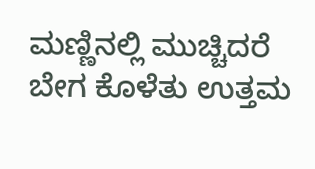ಮಣ್ಣಿನಲ್ಲಿ ಮುಚ್ಚಿದರೆ ಬೇಗ ಕೊಳೆತು ಉತ್ತಮ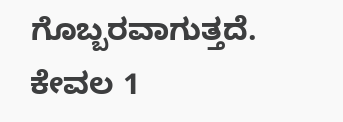ಗೊಬ್ಬರವಾಗುತ್ತದೆ. ಕೇವಲ 1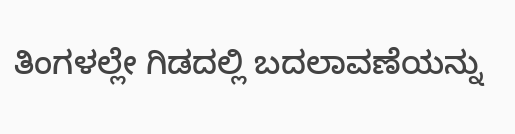ತಿಂಗಳಲ್ಲೇ ಗಿಡದಲ್ಲಿ ಬದಲಾವಣೆಯನ್ನು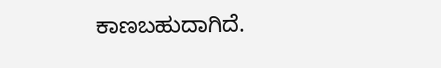ಕಾಣಬಹುದಾಗಿದೆ.